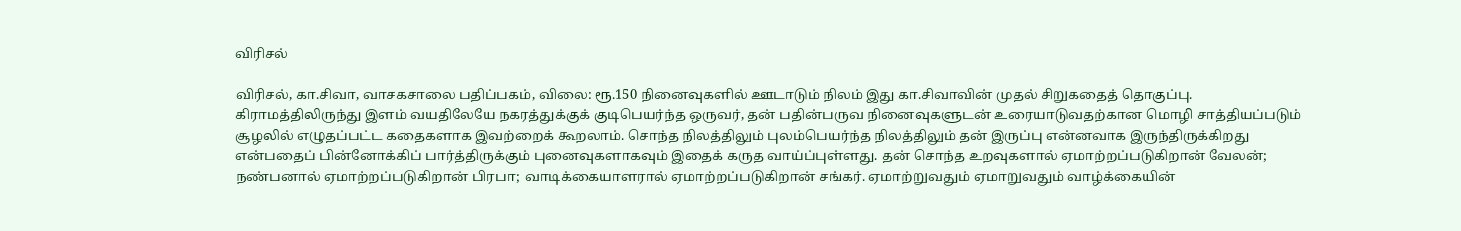விரிசல்

விரிசல், கா.சிவா, வாசகசாலை பதிப்பகம், விலை: ரூ.150 நினைவுகளில் ஊடாடும் நிலம் இது கா.சிவாவின் முதல் சிறுகதைத் தொகுப்பு. கிராமத்திலிருந்து இளம் வயதிலேயே நகரத்துக்குக் குடிபெயர்ந்த ஒருவர், தன் பதின்பருவ நினைவுகளுடன் உரையாடுவதற்கான மொழி சாத்தியப்படும் சூழலில் எழுதப்பட்ட கதைகளாக இவற்றைக் கூறலாம். சொந்த நிலத்திலும் புலம்பெயர்ந்த நிலத்திலும் தன் இருப்பு என்னவாக இருந்திருக்கிறது என்பதைப் பின்னோக்கிப் பார்த்திருக்கும் புனைவுகளாகவும் இதைக் கருத வாய்ப்புள்ளது. தன் சொந்த உறவுகளால் ஏமாற்றப்படுகிறான் வேலன்; நண்பனால் ஏமாற்றப்படுகிறான் பிரபா; வாடிக்கையாளரால் ஏமாற்றப்படுகிறான் சங்கர். ஏமாற்றுவதும் ஏமாறுவதும் வாழ்க்கையின்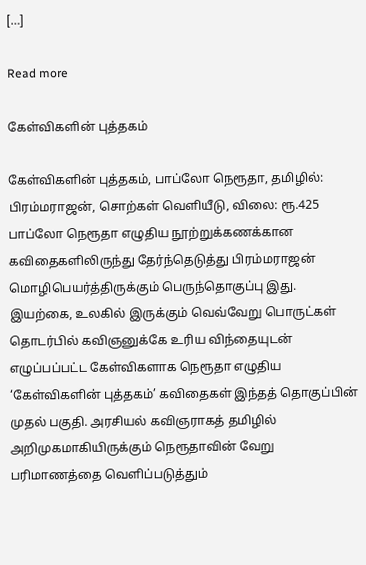[…]

Read more

கேள்விகளின் புத்தகம்

கேள்விகளின் புத்தகம், பாப்லோ நெரூதா, தமிழில்: பிரம்மராஜன், சொற்கள் வெளியீடு, விலை: ரூ.425 பாப்லோ நெரூதா எழுதிய நூற்றுக்கணக்கான கவிதைகளிலிருந்து தேர்ந்தெடுத்து பிரம்மராஜன் மொழிபெயர்த்திருக்கும் பெருந்தொகுப்பு இது. இயற்கை, உலகில் இருக்கும் வெவ்வேறு பொருட்கள் தொடர்பில் கவிஞனுக்கே உரிய விந்தையுடன் எழுப்பப்பட்ட கேள்விகளாக நெரூதா எழுதிய ‘கேள்விகளின் புத்தகம்’ கவிதைகள் இந்தத் தொகுப்பின் முதல் பகுதி. அரசியல் கவிஞராகத் தமிழில் அறிமுகமாகியிருக்கும் நெரூதாவின் வேறு பரிமாணத்தை வெளிப்படுத்தும்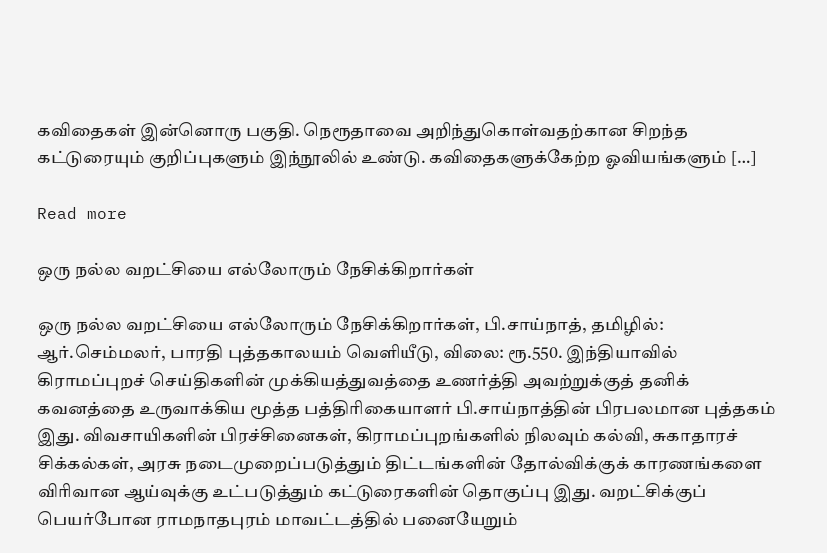கவிதைகள் இன்னொரு பகுதி. நெரூதாவை அறிந்துகொள்வதற்கான சிறந்த கட்டுரையும் குறிப்புகளும் இந்நூலில் உண்டு. கவிதைகளுக்கேற்ற ஓவியங்களும் […]

Read more

ஒரு நல்ல வறட்சியை எல்லோரும் நேசிக்கிறார்கள்

ஒரு நல்ல வறட்சியை எல்லோரும் நேசிக்கிறார்கள், பி.சாய்நாத், தமிழில்: ஆர்.செம்மலர், பாரதி புத்தகாலயம் வெளியீடு, விலை: ரூ.550. இந்தியாவில் கிராமப்புறச் செய்திகளின் முக்கியத்துவத்தை உணர்த்தி அவற்றுக்குத் தனிக் கவனத்தை உருவாக்கிய மூத்த பத்திரிகையாளர் பி.சாய்நாத்தின் பிரபலமான புத்தகம் இது. விவசாயிகளின் பிரச்சினைகள், கிராமப்புறங்களில் நிலவும் கல்வி, சுகாதாரச் சிக்கல்கள், அரசு நடைமுறைப்படுத்தும் திட்டங்களின் தோல்விக்குக் காரணங்களை விரிவான ஆய்வுக்கு உட்படுத்தும் கட்டுரைகளின் தொகுப்பு இது. வறட்சிக்குப் பெயர்போன ராமநாதபுரம் மாவட்டத்தில் பனையேறும்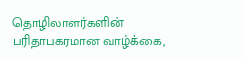தொழிலாளர்களின் பரிதாபகரமான வாழ்க்கை,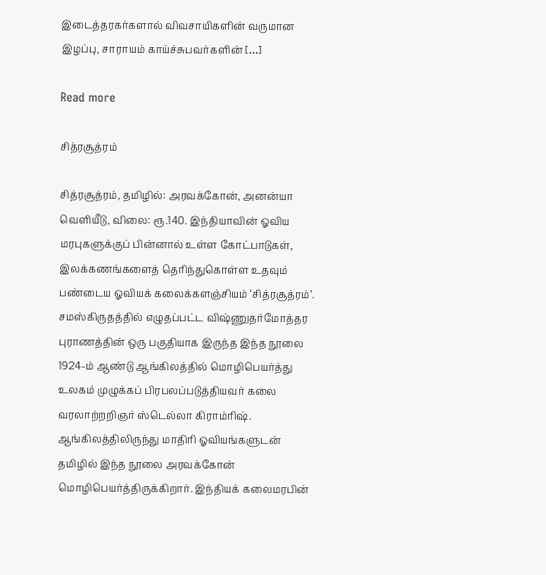இடைத்தரகர்களால் விவசாயிகளின் வருமான இழப்பு, சாராயம் காய்ச்சுபவர்களின் […]

Read more

சித்ரசூத்ரம்

சித்ரசூத்ரம், தமிழில்: அரவக்கோன், அனன்யா வெளியீடு, விலை: ரூ.140. இந்தியாவின் ஓவிய மரபுகளுக்குப் பின்னால் உள்ள கோட்பாடுகள், இலக்கணங்களைத் தெரிந்துகொள்ள உதவும் பண்டைய ஓவியக் கலைக்களஞ்சியம் ‘சித்ரசூத்ரம்’. சமஸ்கிருதத்தில் எழுதப்பட்ட விஷ்ணுதர்மோத்தர புராணத்தின் ஒரு பகுதியாக இருந்த இந்த நூலை 1924-ம் ஆண்டு ஆங்கிலத்தில் மொழிபெயர்த்து உலகம் முழுக்கப் பிரபலப்படுத்தியவர் கலை வரலாற்றறிஞர் ஸ்டெல்லா கிராம்ரிஷ். ஆங்கிலத்திலிருந்து மாதிரி ஓவியங்களுடன் தமிழில் இந்த நூலை அரவக்கோன் மொழிபெயர்த்திருக்கிறார். இந்தியக் கலைமரபின்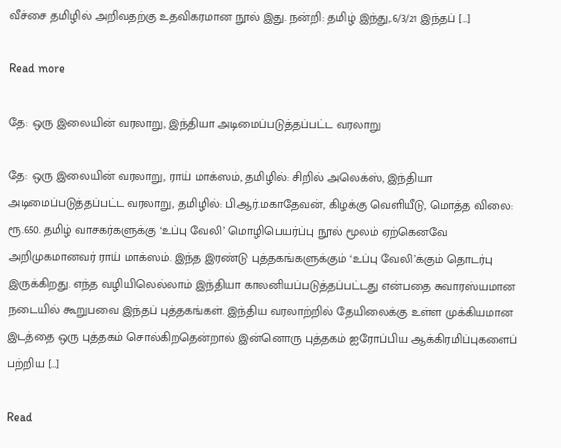வீச்சை தமிழில் அறிவதற்கு உதவிகரமான நூல் இது. நன்றி: தமிழ் இந்து,.6/3/21 இந்தப் […]

Read more

தே: ஒரு இலையின் வரலாறு, இந்தியா அடிமைப்படுத்தப்பட்ட வரலாறு

தே: ஒரு இலையின் வரலாறு, ராய் மாக்ஸம், தமிழில்: சிறில் அலெக்ஸ், இந்தியா அடிமைப்படுத்தப்பட்ட வரலாறு, தமிழில்: பி.ஆர்.மகாதேவன், கிழக்கு வெளியீடு, மொத்த விலை: ரூ.650. தமிழ் வாசகர்களுக்கு ‘உப்பு வேலி’ மொழிபெயர்ப்பு நூல் மூலம் ஏற்கெனவே அறிமுகமானவர் ராய் மாக்ஸம். இந்த இரண்டு புத்தகங்களுக்கும் ‘உப்பு வேலி’க்கும் தொடர்பு இருக்கிறது. எந்த வழியிலெல்லாம் இந்தியா காலனியப்படுத்தப்பட்டது என்பதை சுவாரஸ்யமான நடையில் கூறுபவை இந்தப் புத்தகங்கள். இந்திய வரலாற்றில் தேயிலைக்கு உள்ள முக்கியமான இடத்தை ஒரு புத்தகம் சொல்கிறதென்றால் இன்னொரு புத்தகம் ஐரோப்பிய ஆக்கிரமிப்புகளைப் பற்றிய […]

Read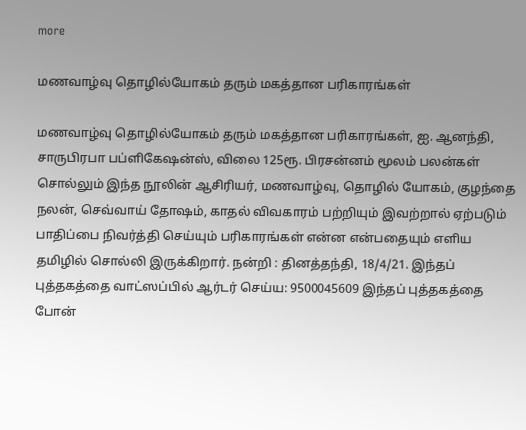more

மணவாழ்வு தொழில்யோகம் தரும் மகத்தான பரிகாரங்கள்

மணவாழ்வு தொழில்யோகம் தரும் மகத்தான பரிகாரங்கள், ஐ. ஆனந்தி, சாருபிரபா பப்ளிகேஷன்ஸ், விலை 125ரூ. பிரசன்னம் மூலம் பலன்கள் சொல்லும் இந்த நூலின் ஆசிரியர், மணவாழ்வு, தொழில் யோகம், குழந்தை நலன், செவ்வாய் தோஷம், காதல் விவகாரம் பற்றியும் இவற்றால் ஏற்படும் பாதிப்பை நிவர்த்தி செய்யும் பரிகாரங்கள் என்ன என்பதையும் எளிய தமிழில் சொல்லி இருக்கிறார். நன்றி : தினத்தந்தி, 18/4/21. இந்தப் புத்தகத்தை வாட்ஸப்பில் ஆர்டர் செய்ய: 9500045609 இந்தப் புத்தகத்தை போன்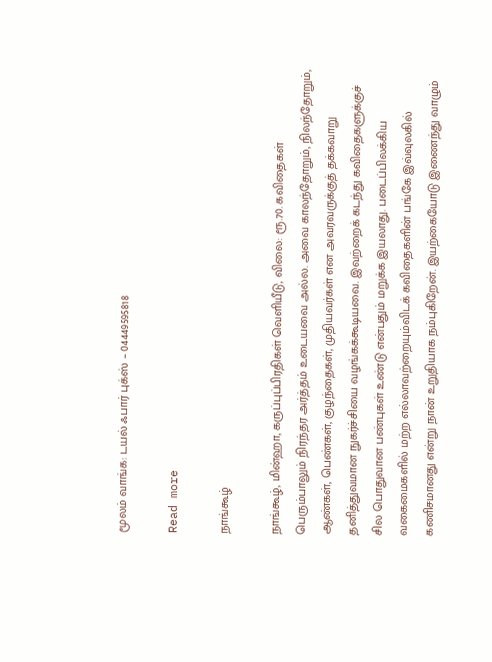மூலம் வாங்க: டயல் ஃபார் புக்ஸ் – 04449595818

Read more

நாங்கூழ்

நாங்கூழ், மின்ஹா, கருப்புப்பிரதிகள் வெளியீடு, விலை: ரூ.70. கவிதைகள் பெரும்பாலும் நிரந்தர அர்த்தம் உடையவை அல்ல. அவை காலந்தோறும், நிலந்தோறும், ஆண்கள், பெண்கள், குழந்தைகள், முதியவர்கள் என அவரவருக்குத் தக்கவாறு தனித்துவமான நுகர்ச்சியை வழங்கக்கூடியவை. இவற்றைக் கடந்து கவிதைகளுக்குச் சில பொதுவான பண்புகள் உண்டு என்பதும் மறுக்க இயலாது. படைப்பிலக்கிய வகைமைகளில் மற்ற எல்லாவற்றையும்விடக் கவிதைகளின் பங்கே இவ்வுலகில் கணிசமானது என்று நான் உறுதியாக நம்புகிறேன். இயற்கையோடு இணைந்து வாழும்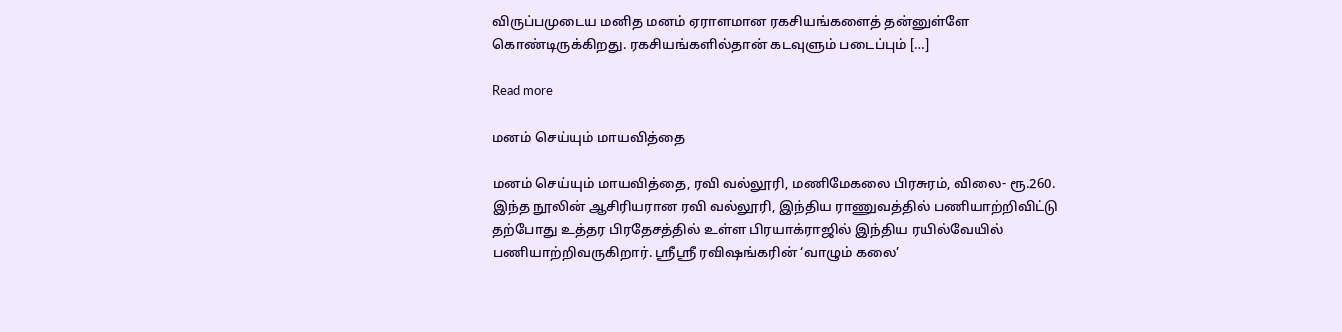விருப்பமுடைய மனித மனம் ஏராளமான ரகசியங்களைத் தன்னுள்ளே கொண்டிருக்கிறது. ரகசியங்களில்தான் கடவுளும் படைப்பும் […]

Read more

மனம் செய்யும் மாயவித்தை

மனம் செய்யும் மாயவித்தை, ரவி வல்லூரி, மணிமேகலை பிரசுரம், விலை- ரூ.260. இந்த நூலின் ஆசிரியரான ரவி வல்லூரி, இந்திய ராணுவத்தில் பணியாற்றிவிட்டு தற்போது உத்தர பிரதேசத்தில் உள்ள பிரயாக்ராஜில் இந்திய ரயில்வேயில் பணியாற்றிவருகிறார். ஸ்ரீஸ்ரீ ரவிஷங்கரின் ‘வாழும் கலை’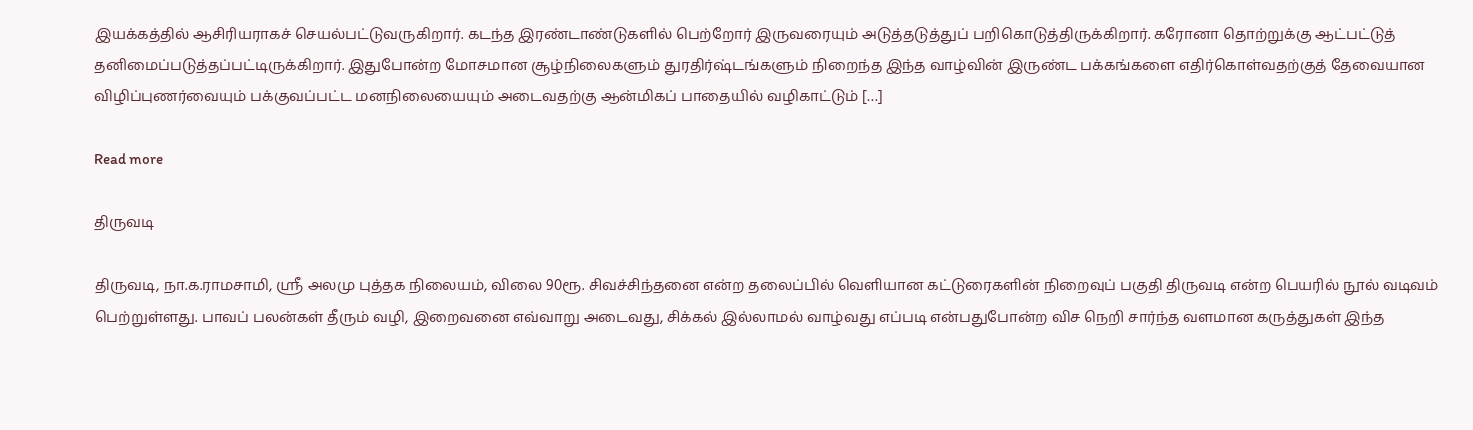இயக்கத்தில் ஆசிரியராகச் செயல்பட்டுவருகிறார். கடந்த இரண்டாண்டுகளில் பெற்றோர் இருவரையும் அடுத்தடுத்துப் பறிகொடுத்திருக்கிறார். கரோனா தொற்றுக்கு ஆட்பட்டுத் தனிமைப்படுத்தப்பட்டிருக்கிறார். இதுபோன்ற மோசமான சூழ்நிலைகளும் துரதிர்ஷ்டங்களும் நிறைந்த இந்த வாழ்வின் இருண்ட பக்கங்களை எதிர்கொள்வதற்குத் தேவையான விழிப்புணர்வையும் பக்குவப்பட்ட மனநிலையையும் அடைவதற்கு ஆன்மிகப் பாதையில் வழிகாட்டும் […]

Read more

திருவடி

திருவடி, நா.க.ராமசாமி, ஸ்ரீ அலமு புத்தக நிலையம், விலை 90ரூ. சிவச்சிந்தனை என்ற தலைப்பில் வெளியான கட்டுரைகளின் நிறைவுப் பகுதி திருவடி என்ற பெயரில் நூல் வடிவம் பெற்றுள்ளது. பாவப் பலன்கள் தீரும் வழி, இறைவனை எவ்வாறு அடைவது, சிக்கல் இல்லாமல் வாழ்வது எப்படி என்பதுபோன்ற விச நெறி சார்ந்த வளமான கருத்துகள் இந்த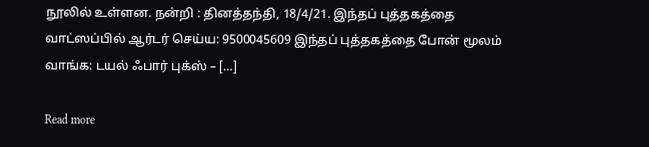நூலில் உள்ளன. நன்றி : தினத்தந்தி, 18/4/21. இந்தப் புத்தகத்தை வாட்ஸப்பில் ஆர்டர் செய்ய: 9500045609 இந்தப் புத்தகத்தை போன் மூலம் வாங்க: டயல் ஃபார் புக்ஸ் – […]

Read more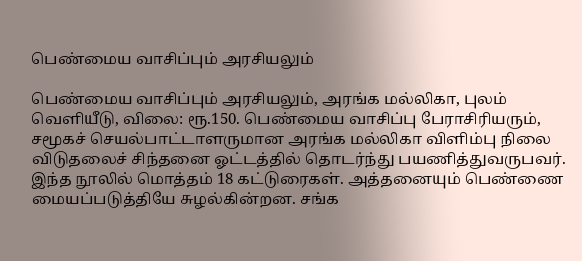பெண்மைய வாசிப்பும் அரசியலும்

பெண்மைய வாசிப்பும் அரசியலும், அரங்க மல்லிகா, புலம் வெளியீடு, விலை: ரூ.150. பெண்மைய வாசிப்பு பேராசிரியரும், சமூகச் செயல்பாட்டாளருமான அரங்க மல்லிகா விளிம்பு நிலை விடுதலைச் சிந்தனை ஓட்டத்தில் தொடர்ந்து பயணித்துவருபவர். இந்த நூலில் மொத்தம் 18 கட்டுரைகள். அத்தனையும் பெண்ணை மையப்படுத்தியே சுழல்கின்றன. சங்க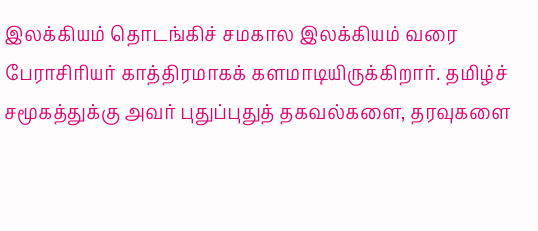இலக்கியம் தொடங்கிச் சமகால இலக்கியம் வரை பேராசிரியர் காத்திரமாகக் களமாடியிருக்கிறார். தமிழ்ச் சமூகத்துக்கு அவர் புதுப்புதுத் தகவல்களை, தரவுகளை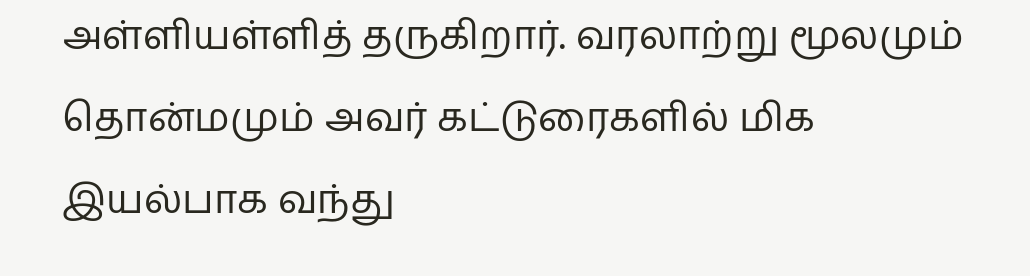அள்ளியள்ளித் தருகிறார். வரலாற்று மூலமும் தொன்மமும் அவர் கட்டுரைகளில் மிக இயல்பாக வந்து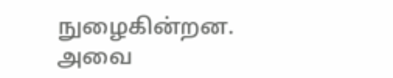நுழைகின்றன. அவை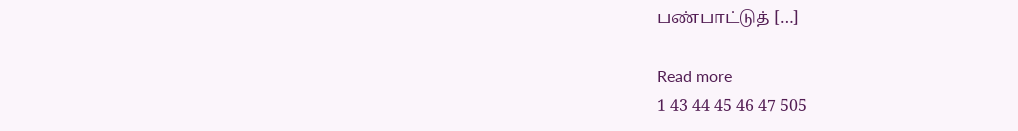பண்பாட்டுத் […]

Read more
1 43 44 45 46 47 505